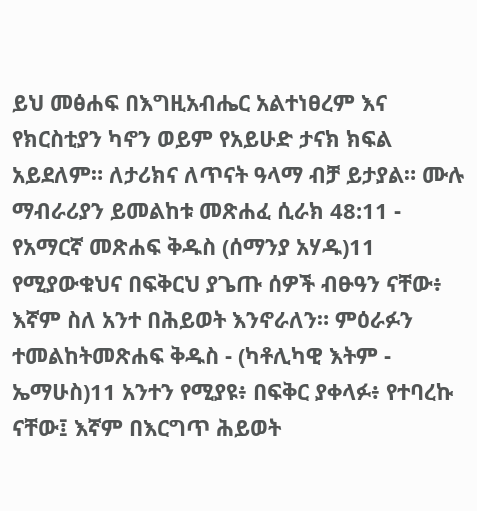ይህ መፅሐፍ በእግዚአብሔር አልተነፀረም እና የክርስቲያን ካኖን ወይም የአይሁድ ታናክ ክፍል አይደለም። ለታሪክና ለጥናት ዓላማ ብቻ ይታያል። ሙሉ ማብራሪያን ይመልከቱ መጽሐፈ ሲራክ 48:11 - የአማርኛ መጽሐፍ ቅዱስ (ሰማንያ አሃዱ)11 የሚያውቁህና በፍቅርህ ያጌጡ ሰዎች ብፁዓን ናቸው፥ እኛም ስለ አንተ በሕይወት እንኖራለን። ምዕራፉን ተመልከትመጽሐፍ ቅዱስ - (ካቶሊካዊ እትም - ኤማሁስ)11 አንተን የሚያዩ፥ በፍቅር ያቀላፉ፥ የተባረኩ ናቸው፤ እኛም በእርግጥ ሕይወት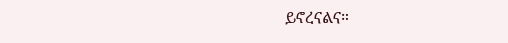ይኖረናልና።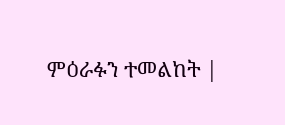ምዕራፉን ተመልከት |